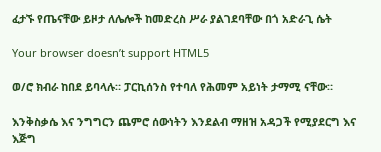ፈታኙ የጤናቸው ይዞታ ለሌሎች ከመድረስ ሥራ ያልገደባቸው በጎ አድራጊ ሴት

Your browser doesn’t support HTML5

ወ/ሮ ክብራ ከበደ ይባላሉ። ፓርኪሰንስ የተባለ የሕመም አይነት ታማሚ ናቸው።

እንቅስቃሴ እና ንግግርን ጨምሮ ሰውነትን እንደልብ ማዘዝ አዳጋች የሚያደርግ እና እጅግ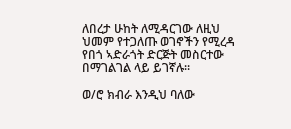ለበረታ ሁከት ለሚዳርገው ለዚህ ህመም የተጋለጡ ወገኖችን የሚረዳ የበጎ ኣድራጎት ድርጅት መስርተው በማገልገል ላይ ይገኛሉ።

ወ/ሮ ክብራ እንዲህ ባለው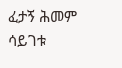ፈታኝ ሕመም ሳይገቱ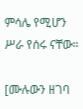ምሳሌ የሚሆን ሥራ የሰሩ ናቸው።

[ሙሉውን ዘገባ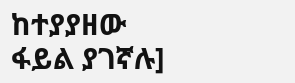ከተያያዘው ፋይል ያገኛሉ]